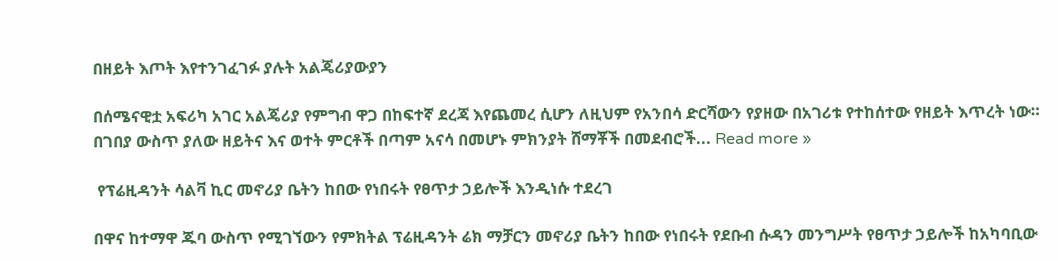በዘይት እጦት እየተንገፈገፉ ያሉት አልጄሪያውያን

በሰሜናዊቷ አፍሪካ አገር አልጄሪያ የምግብ ዋጋ በከፍተኛ ደረጃ እየጨመረ ሲሆን ለዚህም የአንበሳ ድርሻውን የያዘው በአገሪቱ የተከሰተው የዘይት እጥረት ነው። በገበያ ውስጥ ያለው ዘይትና እና ወተት ምርቶች በጣም አናሳ በመሆኑ ምክንያት ሸማቾች በመደብሮች... Read more »

 የፕሬዚዳንት ሳልቫ ኪር መኖሪያ ቤትን ከበው የነበሩት የፀጥታ ኃይሎች እንዲነሱ ተደረገ

በዋና ከተማዋ ጁባ ውስጥ የሚገኘውን የምክትል ፕሬዚዳንት ሬክ ማቻርን መኖሪያ ቤትን ከበው የነበሩት የደቡብ ሱዳን መንግሥት የፀጥታ ኃይሎች ከአካባቢው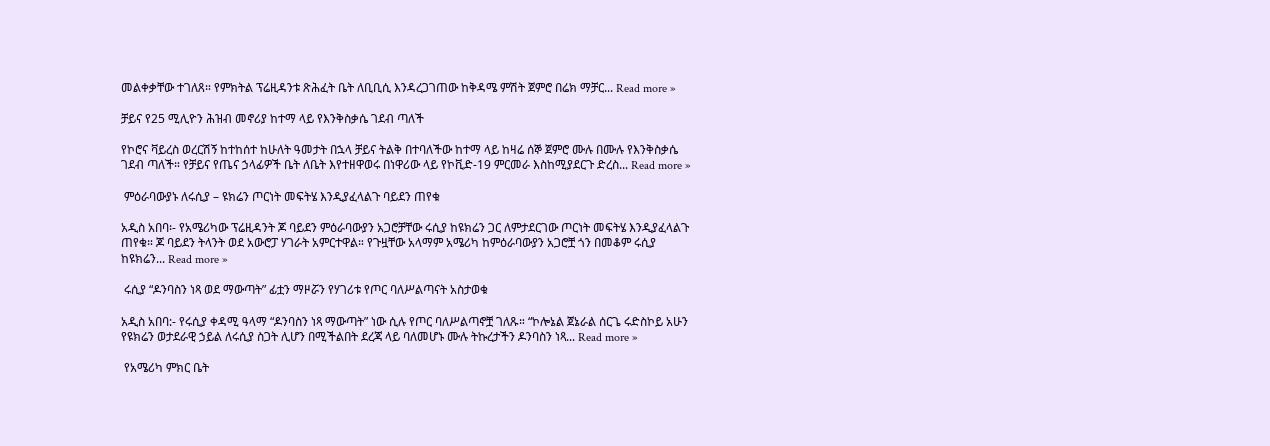መልቀቃቸው ተገለጸ። የምክትል ፕሬዚዳንቱ ጽሕፈት ቤት ለቢቢሲ እንዳረጋገጠው ከቅዳሜ ምሽት ጀምሮ በሬክ ማቻር... Read more »

ቻይና የ25 ሚሊዮን ሕዝብ መኖሪያ ከተማ ላይ የእንቅስቃሴ ገደብ ጣለች

የኮሮና ቫይረስ ወረርሽኝ ከተከሰተ ከሁለት ዓመታት በኋላ ቻይና ትልቅ በተባለችው ከተማ ላይ ከዛሬ ሰኞ ጀምሮ ሙሉ በሙሉ የእንቅስቃሴ ገደብ ጣለች። የቻይና የጤና ኃላፊዎች ቤት ለቤት እየተዘዋወሩ በነዋሪው ላይ የኮቪድ-19 ምርመራ እስከሚያደርጉ ድረስ... Read more »

 ምዕራባውያኑ ለሩሲያ – ዩክሬን ጦርነት መፍትሄ እንዲያፈላልጉ ባይደን ጠየቁ

አዲስ አበባ፡- የአሜሪካው ፕሬዚዳንት ጆ ባይደን ምዕራባውያን አጋሮቻቸው ሩሲያ ከዩክሬን ጋር ለምታደርገው ጦርነት መፍትሄ እንዲያፈላልጉ ጠየቁ። ጆ ባይደን ትላንት ወደ አውሮፓ ሃገራት አምርተዋል። የጉዟቸው አላማም አሜሪካ ከምዕራባውያን አጋሮቿ ጎን በመቆም ሩሲያ ከዩክሬን... Read more »

 ሩሲያ “ዶንባስን ነጻ ወደ ማውጣት” ፊቷን ማዞሯን የሃገሪቱ የጦር ባለሥልጣናት አስታወቁ

አዲስ አበባ:- የሩሲያ ቀዳሚ ዓላማ “ዶንባስን ነጻ ማውጣት” ነው ሲሉ የጦር ባለሥልጣኖቿ ገለጹ። “ኮሎኔል ጀኔራል ሰርጌ ሩድስኮይ አሁን የዩክሬን ወታደራዊ ኃይል ለሩሲያ ስጋት ሊሆን በሚችልበት ደረጃ ላይ ባለመሆኑ ሙሉ ትኩረታችን ዶንባስን ነጻ... Read more »

 የአሜሪካ ምክር ቤት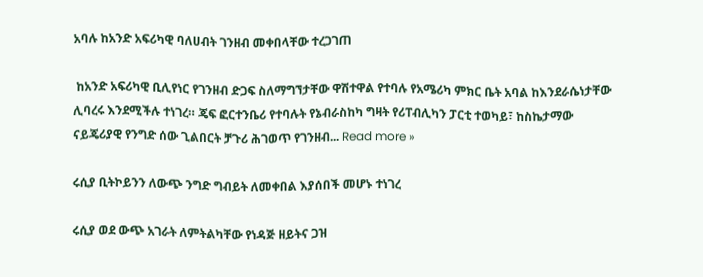አባሉ ከአንድ አፍሪካዊ ባለሀብት ገንዘብ መቀበላቸው ተረጋገጠ

 ከአንድ አፍሪካዊ ቢሊየነር የገንዘብ ድጋፍ ስለማግኘታቸው ዋሽተዋል የተባሉ የአሜሪካ ምክር ቤት አባል ከእንደራሴነታቸው ሊባረሩ እንደሚችሉ ተነገረ። ጄፍ ፎርተንቤሪ የተባሉት የኔብራስከካ ግዛት የሪፐብሊካን ፓርቲ ተወካይ፣ ከስኬታማው ናይጄሪያዊ የንግድ ሰው ጊልበርት ቻጉሪ ሕገወጥ የገንዘብ... Read more »

ሩሲያ ቢትኮይንን ለውጭ ንግድ ግብይት ለመቀበል እያሰበች መሆኑ ተነገረ

ሩሲያ ወደ ውጭ አገራት ለምትልካቸው የነዳጅ ዘይትና ጋዝ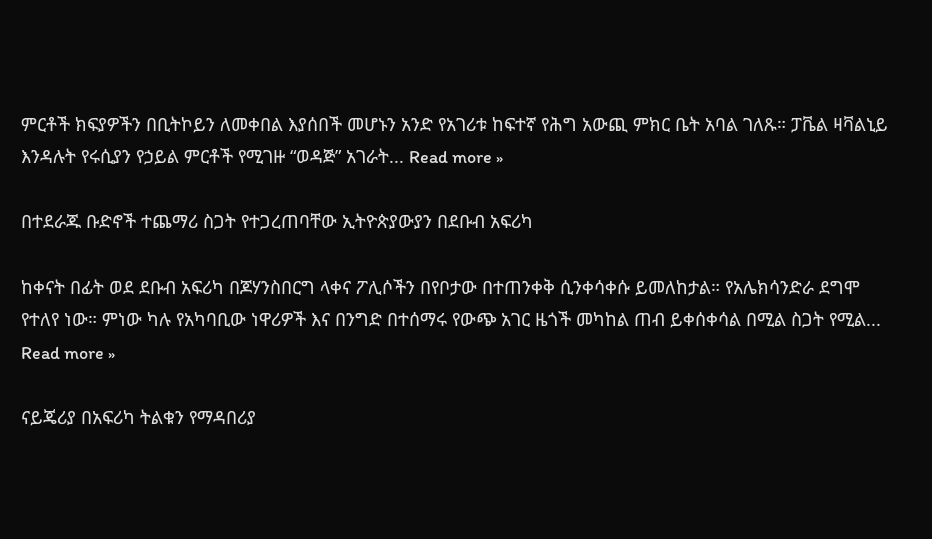ምርቶች ክፍያዎችን በቢትኮይን ለመቀበል እያሰበች መሆኑን አንድ የአገሪቱ ከፍተኛ የሕግ አውጪ ምክር ቤት አባል ገለጹ። ፓቬል ዛቫልኒይ እንዳሉት የሩሲያን የኃይል ምርቶች የሚገዙ “ወዳጅ” አገራት... Read more »

በተደራጁ ቡድኖች ተጨማሪ ስጋት የተጋረጠባቸው ኢትዮጵያውያን በደቡብ አፍሪካ

ከቀናት በፊት ወደ ደቡብ አፍሪካ በጆሃንስበርግ ላቀና ፖሊሶችን በየቦታው በተጠንቀቅ ሲንቀሳቀሱ ይመለከታል። የአሌክሳንድራ ደግሞ የተለየ ነው። ምነው ካሉ የአካባቢው ነዋሪዎች እና በንግድ በተሰማሩ የውጭ አገር ዜጎች መካከል ጠብ ይቀሰቀሳል በሚል ስጋት የሚል... Read more »

ናይጄሪያ በአፍሪካ ትልቁን የማዳበሪያ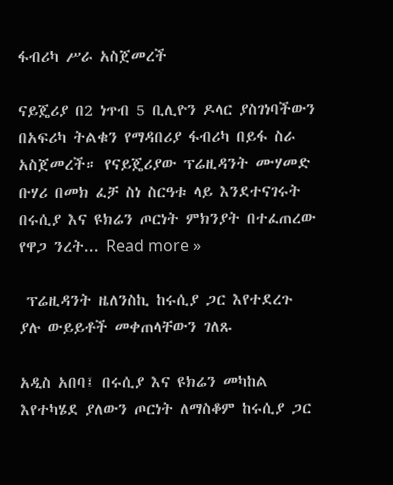ፋብሪካ ሥራ አስጀመረች

ናይጄሪያ በ2 ነጥብ 5 ቢሊዮን ዶላር ያስገነባችውን በአፍሪካ ትልቁን የማዳበሪያ ፋብሪካ በይፋ ስራ አስጀመረች። የናይጄሪያው ፕሬዚዳንት ሙሃመድ ቡሃሪ በመክ ፈቻ ስነ ስርዓቱ ላይ እንደተናገሩት በሩሲያ እና ዩክሬን ጦርነት ምክንያት በተፈጠረው የዋጋ ንረት... Read more »

 ፕሬዚዳንት ዜለንስኪ ከሩሲያ ጋር እየተደረጉ ያሉ ውይይቶች መቀጠላቸውን ገለጹ

አዲስ አበባ፤ በሩሲያ እና ዩክሬን መካከል እየተካሄደ ያለውን ጦርነት ለማስቆም ከሩሲያ ጋር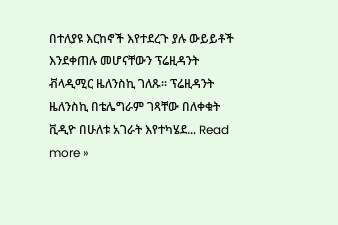በተለያዩ እርከኖች እየተደረጉ ያሉ ውይይቶች እንደቀጠሉ መሆናቸውን ፕሬዚዳንት ቭላዲሚር ዜለንስኪ ገለጹ፡፡ ፕሬዚዳንት ዜለንስኪ በቴሌግራም ገጻቸው በለቀቁት ቪዲዮ በሁለቱ አገራት እየተካሄደ... Read more »